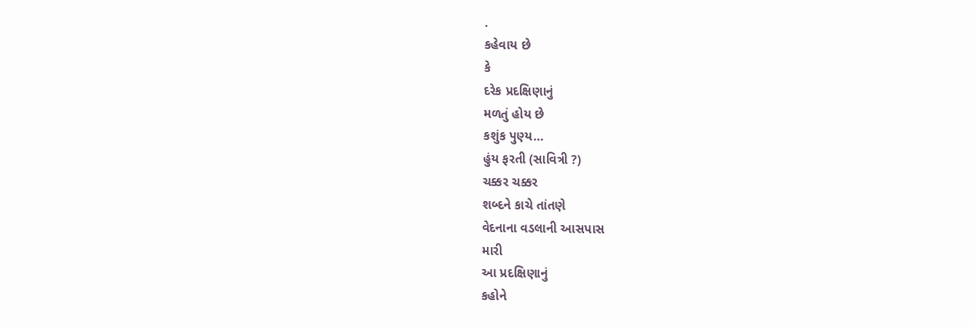.
કહેવાય છે
કે
દરેક પ્રદક્ષિણાનું
મળતું હોય છે
કશુંક પુણ્ય…
હુંય ફરતી (સાવિત્રી ?)
ચક્કર ચક્કર
શબ્દને કાચે તાંતણે
વેદનાના વડલાની આસપાસ
મારી
આ પ્રદક્ષિણાનું
કહોને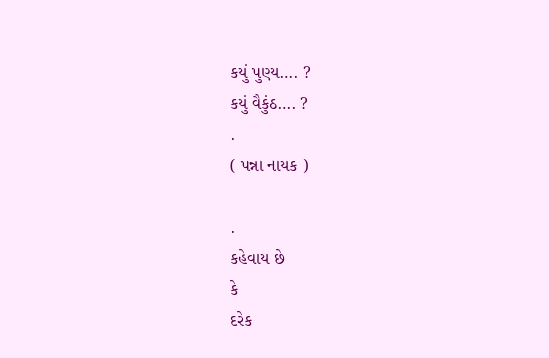કયું પુણ્ય…. ?
કયું વૈકુંઠ…. ?
.
( પન્ના નાયક )

.
કહેવાય છે
કે
દરેક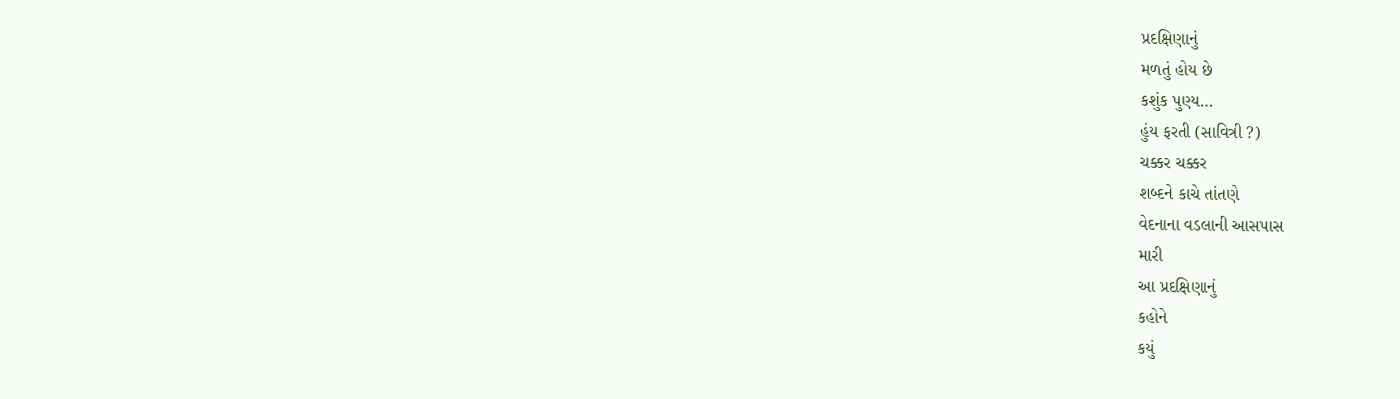પ્રદક્ષિણાનું
મળતું હોય છે
કશુંક પુણ્ય…
હુંય ફરતી (સાવિત્રી ?)
ચક્કર ચક્કર
શબ્દને કાચે તાંતણે
વેદનાના વડલાની આસપાસ
મારી
આ પ્રદક્ષિણાનું
કહોને
કયું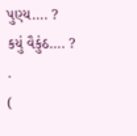પુણ્ય…. ?
કયું વૈકુંઠ…. ?
.
(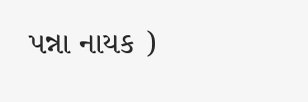પન્ના નાયક )